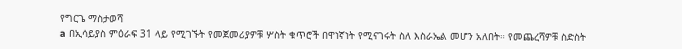የግርጌ ማስታወሻ
a በኢሳይያስ ምዕራፍ 31 ላይ የሚገኙት የመጀመሪያዎቹ ሦስት ቁጥሮች በዋነኛነት የሚናገሩት ስለ እስራኤል መሆን አለበት። የመጨረሻዎቹ ስድስት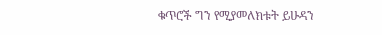ቁጥሮች ግን የሚያመለክቱት ይሁዳን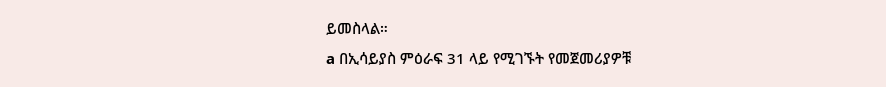ይመስላል።
a በኢሳይያስ ምዕራፍ 31 ላይ የሚገኙት የመጀመሪያዎቹ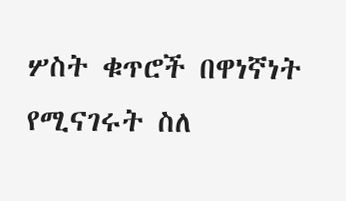ሦስት ቁጥሮች በዋነኛነት የሚናገሩት ስለ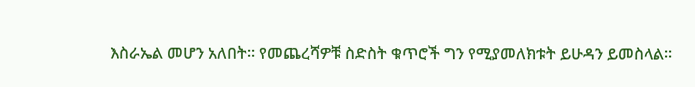እስራኤል መሆን አለበት። የመጨረሻዎቹ ስድስት ቁጥሮች ግን የሚያመለክቱት ይሁዳን ይመስላል።